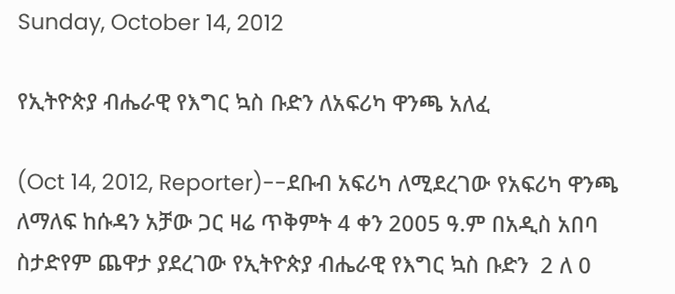Sunday, October 14, 2012

የኢትዮጵያ ብሔራዊ የእግር ኳስ ቡድን ለአፍሪካ ዋንጫ አለፈ

(Oct 14, 2012, Reporter)--ደቡብ አፍሪካ ለሚደረገው የአፍሪካ ዋንጫ ለማለፍ ከሱዳን አቻው ጋር ዛሬ ጥቅምት 4 ቀን 2005 ዓ.ም በአዲስ አበባ ስታድየም ጨዋታ ያደረገው የኢትዮጵያ ብሔራዊ የእግር ኳስ ቡድን  2 ለ 0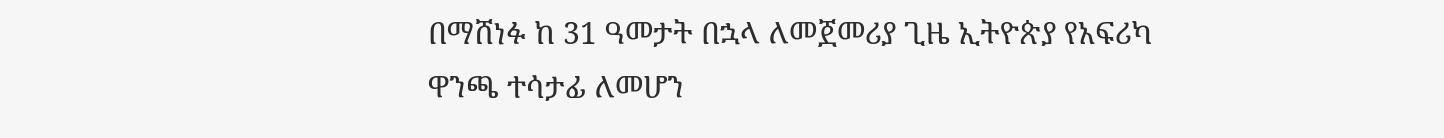በማሸነፉ ከ 31 ዓመታት በኋላ ለመጀመሪያ ጊዜ ኢትዮጵያ የአፍሪካ ዋንጫ ተሳታፊ ለመሆን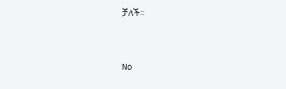ቻለች፡፡


No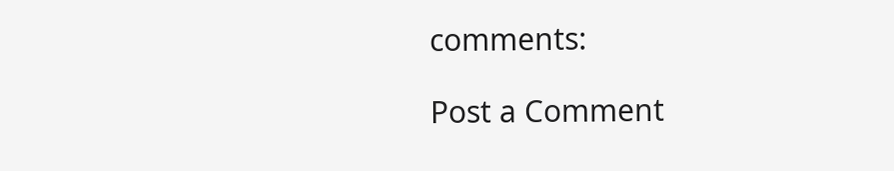comments:

Post a Comment